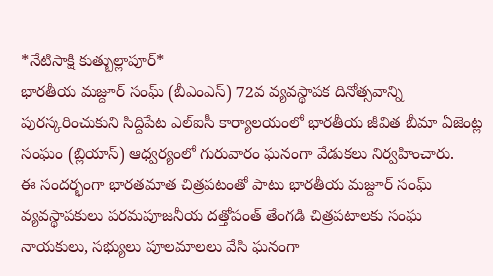*నేటిసాక్షి కుత్బుల్లాపూర్*
భారతీయ మజ్దూర్ సంఘ్ (బీఎంఎస్) 72వ వ్యవస్థాపక దినోత్సవాన్ని పురస్కరించుకుని సిద్దిపేట ఎల్ఐసీ కార్యాలయంలో భారతీయ జీవిత బీమా ఏజెంట్ల సంఘం (బ్లియాస్) ఆధ్వర్యంలో గురువారం ఘనంగా వేడుకలు నిర్వహించారు.
ఈ సందర్భంగా భారతమాత చిత్రపటంతో పాటు భారతీయ మజ్దూర్ సంఘ్ వ్యవస్థాపకులు పరమపూజనీయ దత్తోపంత్ తేంగడి చిత్రపటాలకు సంఘ నాయకులు, సభ్యులు పూలమాలలు వేసి ఘనంగా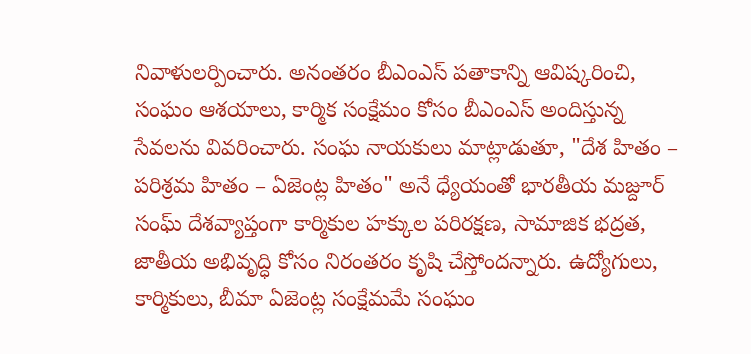నివాళులర్పించారు. అనంతరం బీఎంఎస్ పతాకాన్ని ఆవిష్కరించి, సంఘం ఆశయాలు, కార్మిక సంక్షేమం కోసం బీఎంఎస్ అందిస్తున్న సేవలను వివరించారు. సంఘ నాయకులు మాట్లాడుతూ, "దేశ హితం – పరిశ్రమ హితం – ఏజెంట్ల హితం" అనే ధ్యేయంతో భారతీయ మజ్దూర్ సంఘ్ దేశవ్యాప్తంగా కార్మికుల హక్కుల పరిరక్షణ, సామాజిక భద్రత, జాతీయ అభివృద్ధి కోసం నిరంతరం కృషి చేస్తోందన్నారు. ఉద్యోగులు, కార్మికులు, బీమా ఏజెంట్ల సంక్షేమమే సంఘం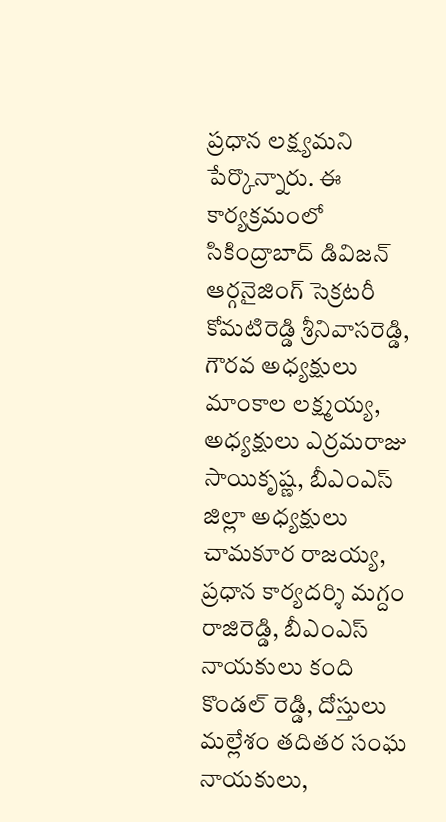ప్రధాన లక్ష్యమని పేర్కొన్నారు. ఈ కార్యక్రమంలో సికింద్రాబాద్ డివిజన్ ఆర్గనైజింగ్ సెక్రటరీ కోమటిరెడ్డి శ్రీనివాసరెడ్డి, గౌరవ అధ్యక్షులు మాంకాల లక్ష్మయ్య, అధ్యక్షులు ఎర్రమరాజు సాయికృష్ణ, బీఎంఎస్ జిల్లా అధ్యక్షులు చామకూర రాజయ్య, ప్రధాన కార్యదర్శి మగ్దం రాజిరెడ్డి, బీఎంఎస్ నాయకులు కంది కొండల్ రెడ్డి, దోస్తులు మల్లేశం తదితర సంఘ నాయకులు,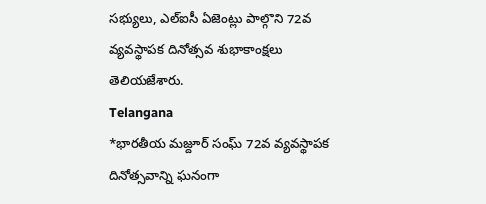సభ్యులు, ఎల్ఐసీ ఏజెంట్లు పాల్గొని 72వ వ్యవస్థాపక దినోత్సవ శుభాకాంక్షలు తెలియజేశారు.
Telangana
*భారతీయ మజ్దూర్ సంఘ్ 72వ వ్యవస్థాపక దినోత్సవాన్ని ఘనంగా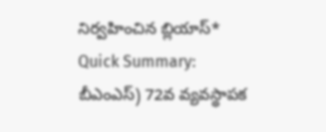నిర్వహించిన బ్లియాస్*
Quick Summary:
బీఎంఎస్) 72వ వ్యవస్థాపక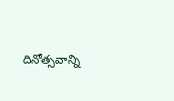దినోత్సవాన్ని